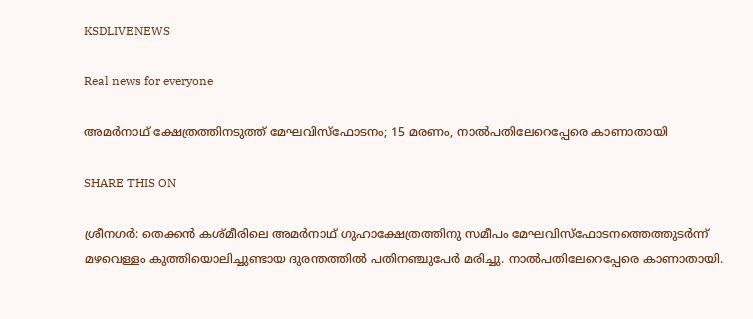KSDLIVENEWS

Real news for everyone

അമർനാഥ് ക്ഷേത്രത്തിനടുത്ത് മേഘവിസ്ഫോടനം; 15 മരണം, നാൽപതിലേറെപ്പേരെ കാണാതായി

SHARE THIS ON

ശ്രീനഗർ: തെക്കൻ കശ്മീരിലെ അമർനാഥ് ഗുഹാക്ഷേത്രത്തിനു സമീപം മേഘവിസ്ഫോടനത്തെത്തുടർന്ന് മഴവെള്ളം കുത്തിയൊലിച്ചുണ്ടായ ദുരന്തത്തിൽ പതിനഞ്ചുപേർ മരിച്ചു. നാൽപതിലേറെപ്പേരെ കാണാതായി.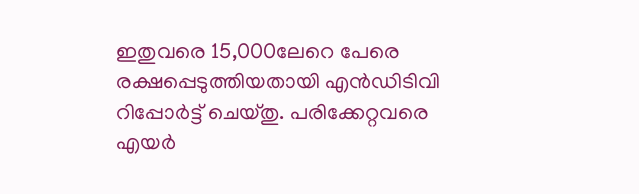ഇതുവരെ 15,000ലേറെ പേരെ രക്ഷപ്പെടുത്തിയതായി എൻഡിടിവി റിപ്പോർട്ട് ചെയ്തു. പരിക്കേറ്റവരെ എയർ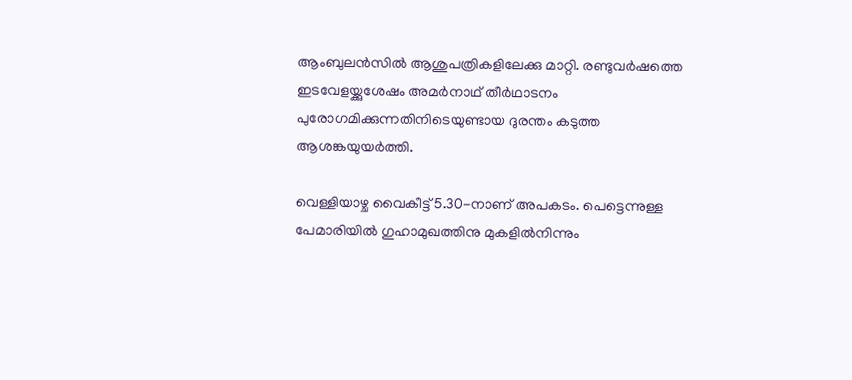ആംബുലൻസിൽ ആശുപത്രികളിലേക്കു മാറ്റി. രണ്ടുവർഷത്തെ ഇടവേളയ്ക്കുശേഷം അമർനാഥ് തീർഥാടനം പുരോഗമിക്കുന്നതിനിടെയുണ്ടായ ദുരന്തം കടുത്ത ആശങ്കയുയർത്തി.

വെള്ളിയാഴ്ച വൈകീട്ട് 5.30-നാണ് അപകടം. പെട്ടെന്നുള്ള പേമാരിയിൽ ഗുഹാമുഖത്തിനു മുകളിൽനിന്നും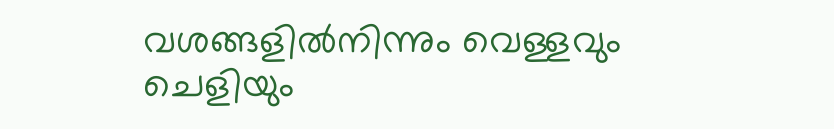വശങ്ങളിൽനിന്നും വെള്ളവും ചെളിയും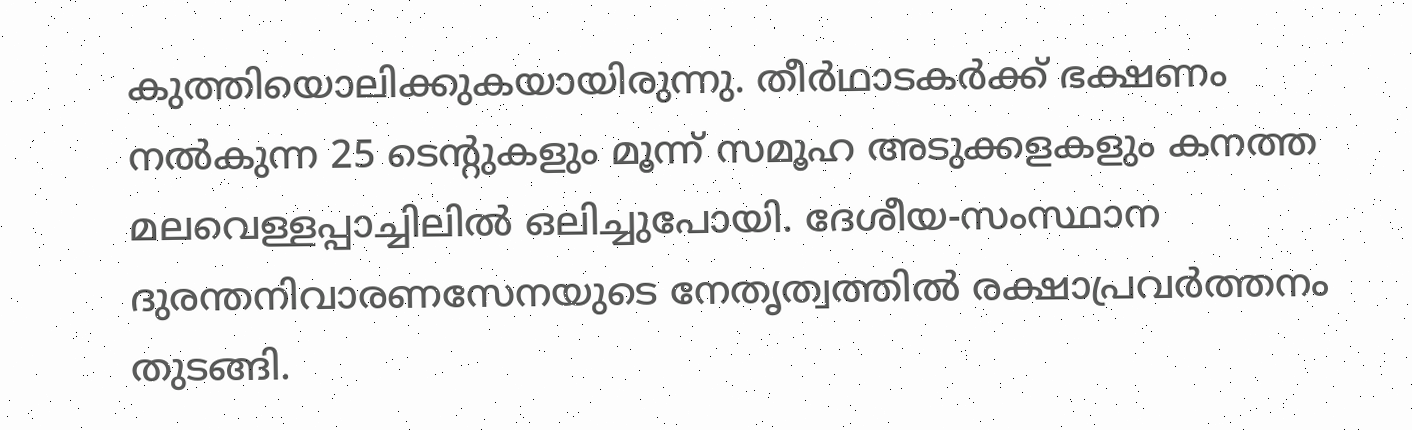കുത്തിയൊലിക്കുകയായിരുന്നു. തീർഥാടകർക്ക് ഭക്ഷണം നൽകുന്ന 25 ടെന്റുകളും മൂന്ന് സമൂഹ അടുക്കളകളും കനത്ത മലവെള്ളപ്പാച്ചിലിൽ ഒലിച്ചുപോയി. ദേശീയ-സംസ്ഥാന ദുരന്തനിവാരണസേനയുടെ നേതൃത്വത്തിൽ രക്ഷാപ്രവർത്തനം തുടങ്ങി.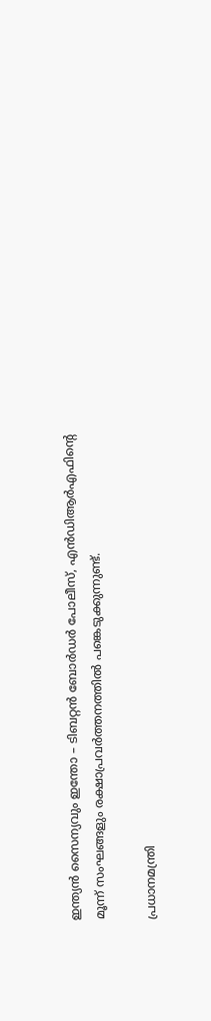ഇന്ത്യൻ സൈന്യവും ഇന്തോ – ടിബറ്റൻ ബോർഡർ പോലീസ്, എൻഡിആർഎഫിന്റെ മൂന്ന് സംഘങ്ങളും രക്ഷാപ്രവർത്തനത്തിൽ പങ്കെടുക്കുന്നുണ്ട്.

പ്രധാനമന്ത്രി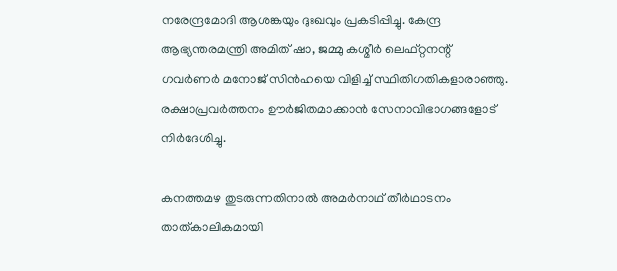നരേന്ദ്രമോദി ആശങ്കയും ദുഃഖവും പ്രകടിപ്പിച്ചു. കേന്ദ്ര ആഭ്യന്തരമന്ത്രി അമിത് ഷാ, ജമ്മു കശ്മീർ ലെഫ്‌റ്റനന്റ് ഗവർണർ മനോജ് സിൻഹയെ വിളിച്ച് സ്ഥിതിഗതികളാരാഞ്ഞു. രക്ഷാപ്രവർത്തനം ഊർജിതമാക്കാൻ സേനാവിഭാഗങ്ങളോട് നിർദേശിച്ചു.

കനത്തമഴ തുടരുന്നതിനാൽ അമർനാഥ് തീർഥാടനം താത്കാലികമായി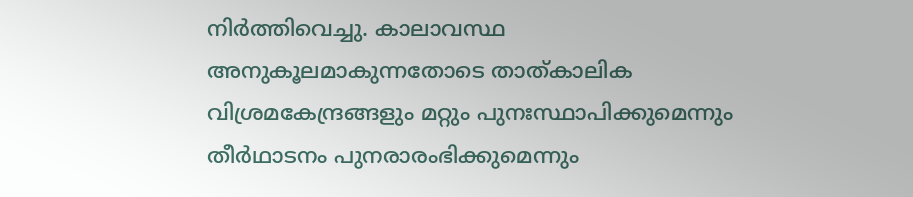നിർത്തിവെച്ചു. കാലാവസ്ഥ അനുകൂലമാകുന്നതോടെ താത്കാലിക വിശ്രമകേന്ദ്രങ്ങളും മറ്റും പുനഃസ്ഥാപിക്കുമെന്നും തീർഥാടനം പുനരാരംഭിക്കുമെന്നും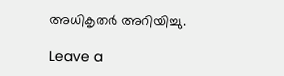അധികൃതർ അറിയിച്ചു.

Leave a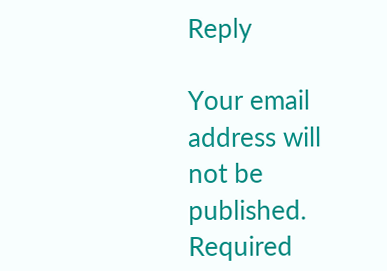Reply

Your email address will not be published. Required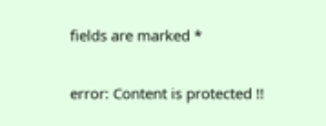fields are marked *

error: Content is protected !!